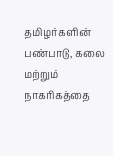தமிழர்களின் பண்பாடு, கலை மற்றும் நாகரிகத்தை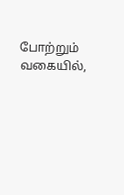போற்றும் வகையில்,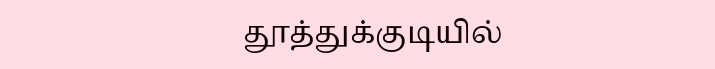தூத்துக்குடியில்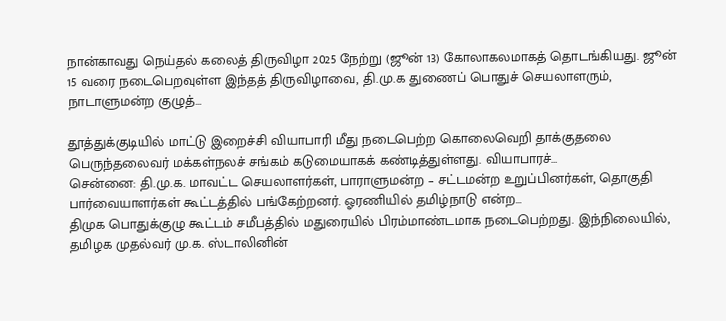நான்காவது நெய்தல் கலைத் திருவிழா 2025 நேற்று (ஜூன் 13) கோலாகலமாகத் தொடங்கியது. ஜூன் 15 வரை நடைபெறவுள்ள இந்தத் திருவிழாவை, தி.மு.க துணைப் பொதுச் செயலாளரும், நாடாளுமன்ற குழுத்…

தூத்துக்குடியில் மாட்டு இறைச்சி வியாபாரி மீது நடைபெற்ற கொலைவெறி தாக்குதலை பெருந்தலைவர் மக்கள்நலச் சங்கம் கடுமையாகக் கண்டித்துள்ளது. வியாபாரச்…
சென்னை: தி.மு.க. மாவட்ட செயலாளர்கள், பாராளுமன்ற – சட்டமன்ற உறுப்பினர்கள், தொகுதி பார்வையாளர்கள் கூட்டத்தில் பங்கேற்றனர். ஓரணியில் தமிழ்நாடு என்ற…
திமுக பொதுக்குழு கூட்டம் சமீபத்தில் மதுரையில் பிரம்மாண்டமாக நடைபெற்றது. இந்நிலையில், தமிழக முதல்வர் மு.க. ஸ்டாலினின்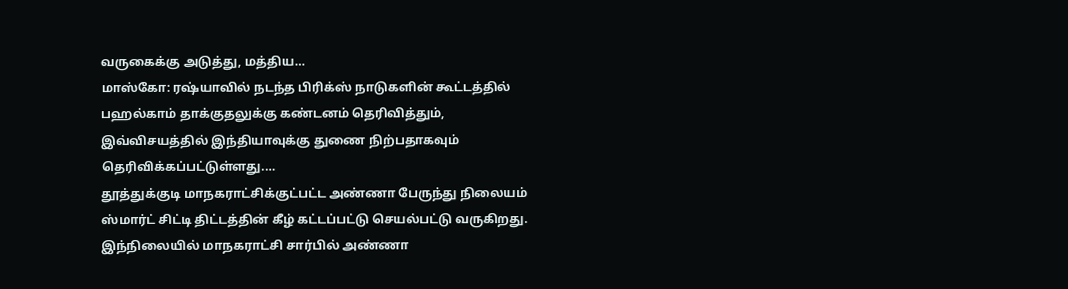வருகைக்கு அடுத்து, மத்திய…
மாஸ்கோ: ரஷ்யாவில் நடந்த பிரிக்ஸ் நாடுகளின் கூட்டத்தில் பஹல்காம் தாக்குதலுக்கு கண்டனம் தெரிவித்தும், இவ்விசயத்தில் இந்தியாவுக்கு துணை நிற்பதாகவும் தெரிவிக்கப்பட்டுள்ளது.…
தூத்துக்குடி மாநகராட்சிக்குட்பட்ட அண்ணா பேருந்து நிலையம் ஸ்மார்ட் சிட்டி திட்டத்தின் கீழ் கட்டப்பட்டு செயல்பட்டு வருகிறது. இந்நிலையில் மாநகராட்சி சார்பில் அண்ணா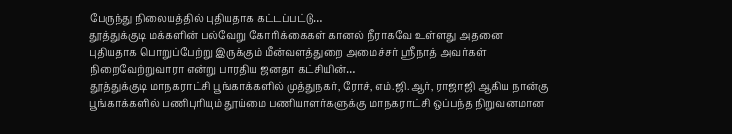பேருந்து நிலையத்தில் புதியதாக கட்டப்பட்டு…
தூத்துக்குடி மக்களின் பல்வேறு கோரிக்கைகள் கானல் நீராகவே உள்ளது அதனை புதியதாக பொறுப்பேற்று இருக்கும் மீன்வளத்துறை அமைச்சர் ஸ்ரீநாத் அவர்கள் நிறைவேற்றுவாரா என்று பாரதிய ஜனதா கட்சியின்…
தூத்துக்குடி மாநகராட்சி பூங்காக்களில் முத்துநகர், ரோச், எம்.ஜி.ஆர், ராஜாஜி ஆகிய நான்கு பூங்காக்களில் பணிபுரியும் தூய்மை பணியாளர்களுக்கு மாநகராட்சி ஒப்பந்த நிறுவனமான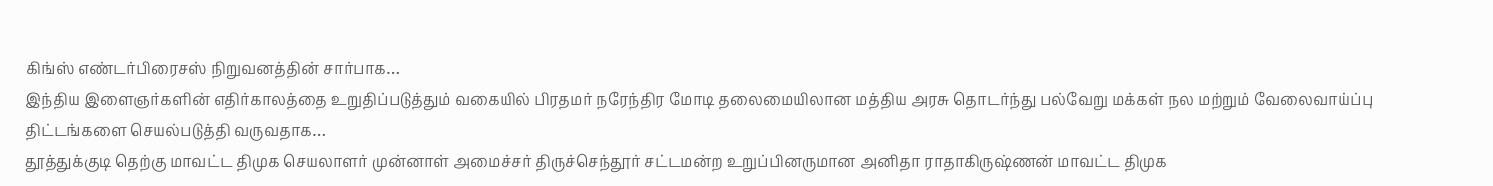கிங்ஸ் எண்டர்பிரைசஸ் நிறுவனத்தின் சார்பாக…
இந்திய இளைஞர்களின் எதிர்காலத்தை உறுதிப்படுத்தும் வகையில் பிரதமர் நரேந்திர மோடி தலைமையிலான மத்திய அரசு தொடர்ந்து பல்வேறு மக்கள் நல மற்றும் வேலைவாய்ப்பு திட்டங்களை செயல்படுத்தி வருவதாக…
தூத்துக்குடி தெற்கு மாவட்ட திமுக செயலாளர் முன்னாள் அமைச்சர் திருச்செந்தூர் சட்டமன்ற உறுப்பினருமான அனிதா ராதாகிருஷ்ணன் மாவட்ட திமுக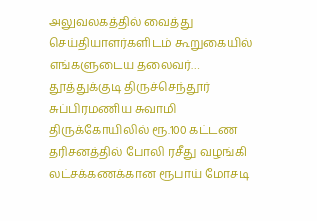அலுவலகத்தில் வைத்து செய்தியாளர்களிடம் கூறுகையில் எங்களுடைய தலைவர்…
தூத்துக்குடி திருச்செந்தூர் சுப்பிரமணிய சுவாமி திருக்கோயிலில் ரூ.100 கட்டண தரிசனத்தில் போலி ரசீது வழங்கி லட்சக்கணக்கான ரூபாய் மோசடி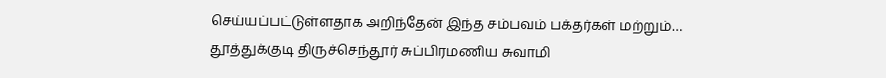செய்யப்பட்டுள்ளதாக அறிந்தேன் இந்த சம்பவம் பக்தர்கள் மற்றும்…
தூத்துக்குடி திருச்செந்தூர் சுப்பிரமணிய சுவாமி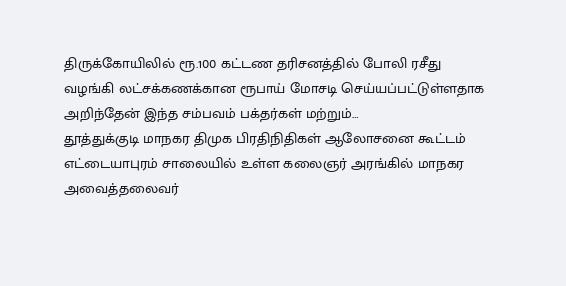திருக்கோயிலில் ரூ.100 கட்டண தரிசனத்தில் போலி ரசீது வழங்கி லட்சக்கணக்கான ரூபாய் மோசடி செய்யப்பட்டுள்ளதாக அறிந்தேன் இந்த சம்பவம் பக்தர்கள் மற்றும்…
தூத்துக்குடி மாநகர திமுக பிரதிநிதிகள் ஆலோசனை கூட்டம் எட்டையாபுரம் சாலையில் உள்ள கலைஞர் அரங்கில் மாநகர அவைத்தலைவர்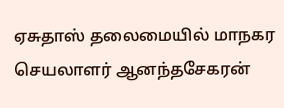ஏசுதாஸ் தலைமையில் மாநகர செயலாளர் ஆனந்தசேகரன்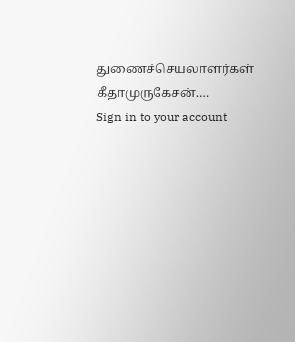துணைச்செயலாளர்கள் கீதாமுருகேசன்.…
Sign in to your account